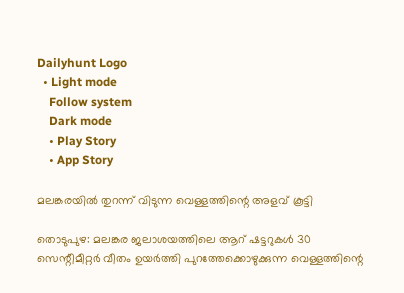Dailyhunt Logo
  • Light mode
    Follow system
    Dark mode
    • Play Story
    • App Story

മലങ്കരയില്‍ തുറന്ന് വിടുന്ന വെള്ളത്തിന്റെ അളവ് കൂട്ടി

തൊടുപുഴ: മലങ്കര ജലാശയത്തിലെ ആറ് ഷട്ടറുകള്‍ 30 സെന്റീമീറ്റര്‍ വീതം ഉയര്‍ത്തി പുറത്തേക്കൊഴുക്കുന്ന വെള്ളത്തിന്റെ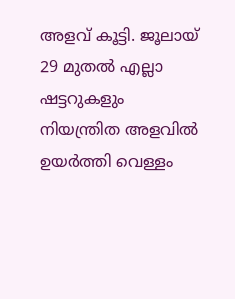അളവ് കൂട്ടി. ജൂലായ് 29 മുതല്‍ എല്ലാ ഷട്ടറുകളും നിയന്ത്രിത അളവില്‍ ഉയര്‍ത്തി വെള്ളം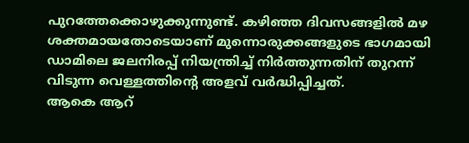പുറത്തേക്കൊഴുക്കുന്നുണ്ട്. കഴിഞ്ഞ ദിവസങ്ങളില്‍ മഴ ശക്തമായതോടെയാണ് മുന്നൊരുക്കങ്ങളുടെ ഭാഗമായി ഡാമിലെ ജലനിരപ്പ് നിയന്ത്രിച്ച്‌ നിര്‍ത്തുന്നതിന് തുറന്ന് വിടുന്ന വെള്ളത്തിന്റെ അളവ് വര്‍ദ്ധിപ്പിച്ചത്.
ആകെ ആറ്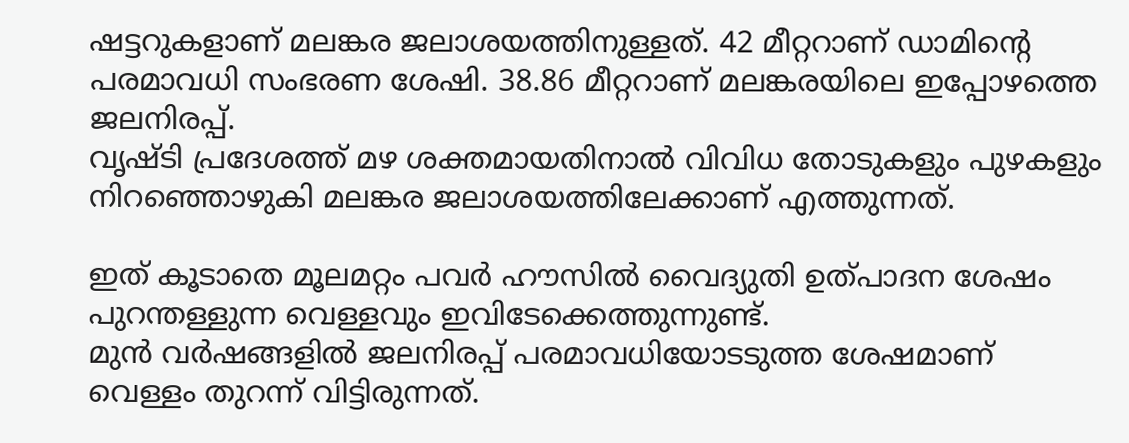ഷട്ടറുകളാണ് മലങ്കര ജലാശയത്തിനുള്ളത്. 42 മീറ്ററാണ് ഡാമിന്റെ പരമാവധി സംഭരണ ശേഷി. 38.86 മീറ്ററാണ് മലങ്കരയിലെ ഇപ്പോഴത്തെ ജലനിരപ്പ്.
വൃഷ്ടി പ്രദേശത്ത് മഴ ശക്തമായതിനാല്‍ വിവിധ തോടുകളും പുഴകളും നിറഞ്ഞൊഴുകി മലങ്കര ജലാശയത്തിലേക്കാണ് എത്തുന്നത്.

ഇത് കൂടാതെ മൂലമറ്റം പവര്‍ ഹൗസില്‍ വൈദ്യുതി ഉത്പാദന ശേഷം പുറന്തള്ളുന്ന വെള്ളവും ഇവിടേക്കെത്തുന്നുണ്ട്.
മുന്‍ വര്‍ഷങ്ങളില്‍ ജലനിരപ്പ് പരമാവധിയോടടുത്ത ശേഷമാണ് വെള്ളം തുറന്ന് വിട്ടിരുന്നത്.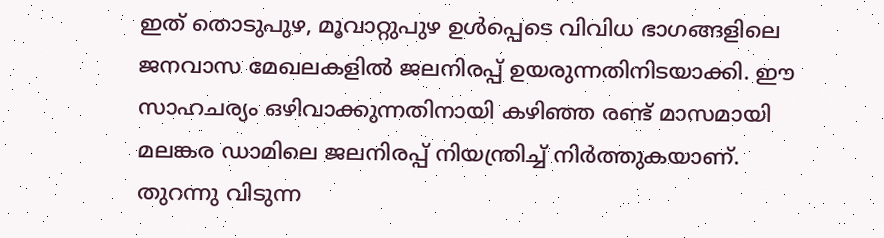ഇത് തൊടുപുഴ, മൂവാറ്റുപുഴ ഉള്‍പ്പെടെ വിവിധ ഭാഗങ്ങളിലെ ജനവാസ മേഖലകളില്‍ ജലനിരപ്പ് ഉയരുന്നതിനിടയാക്കി. ഈ സാഹചര്യം ഒഴിവാക്കുന്നതിനായി കഴിഞ്ഞ രണ്ട് മാസമായി മലങ്കര ഡാമിലെ ജലനിരപ്പ് നിയന്ത്രിച്ച്‌ നിര്‍ത്തുകയാണ്.
തുറന്നു വിടുന്ന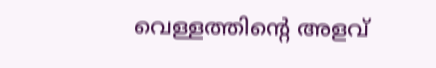വെള്ളത്തിന്റെ അളവ്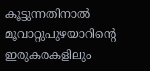കൂട്ടുന്നതിനാല്‍ മൂവാറ്റുപുഴയാറിന്റെ ഇരുകരകളിലും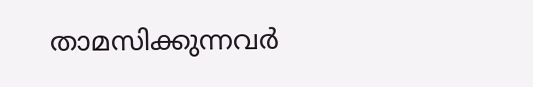താമസിക്കുന്നവര്‍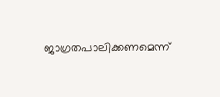ജാഗ്രതപാലിക്കണമെന്ന്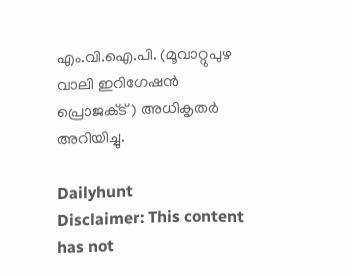എം.വി.ഐ.പി. (മൂവാറ്റുപുഴ വാലി ഇറിഗേഷന്‍ പ്രൊജക്‌ട് ) അധികൃതര്‍ അറിയിച്ചു.

Dailyhunt
Disclaimer: This content has not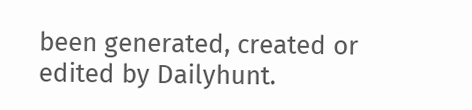been generated, created or edited by Dailyhunt.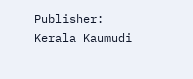Publisher: Kerala Kaumudi